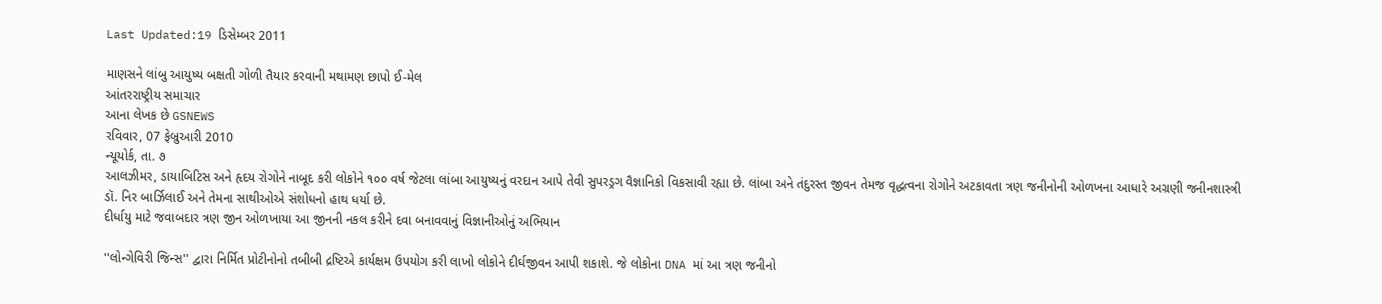Last Updated:19 ડિસેમ્બર 2011

માણસને લાંબુ આયુષ્ય બક્ષતી ગોળી તૈયાર કરવાની મથામણ છાપો ઈ-મેલ
આંતરરાષ્ટ્રીય સમાચાર
આના લેખક છે GSNEWS
રવિવાર, 07 ફેબ્રુઆરી 2010
ન્યૂયોર્ક, તા. ૭
આલઝીમર, ડાયાબિટિસ અને હૃદય રોગોને નાબૂદ કરી લોકોને ૧૦૦ વર્ષ જેટલા લાંબા આયુષ્યનું વરદાન આપે તેવી સુપરડ્રગ વૈજ્ઞાનિકો વિકસાવી રહ્યા છે. લાંબા અને તંદુરસ્ત જીવન તેમજ વૃદ્ધત્વના રોગોને અટકાવતા ત્રણ જનીનોની ઓળખના આધારે અગ્રણી જનીનશાસ્ત્રી ડૉ. નિર બાર્ઝિલાઈ અને તેમના સાથીઓએ સંશોધનો હાથ ધર્યા છે.
દીર્ધાયુ માટે જવાબદાર ત્રણ જીન ઓળખાયા આ જીનની નકલ કરીને દવા બનાવવાનું વિજ્ઞાનીઓનું અભિયાન

''લોન્ગેવિરી જિન્સ'' દ્વારા નિર્મિત પ્રોટીનોનો તબીબી દ્રષ્ટિએ કાર્યક્ષમ ઉપયોગ કરી લાખો લોકોને દીર્ઘજીવન આપી શકાશે. જે લોકોના DNA માં આ ત્રણ જનીનો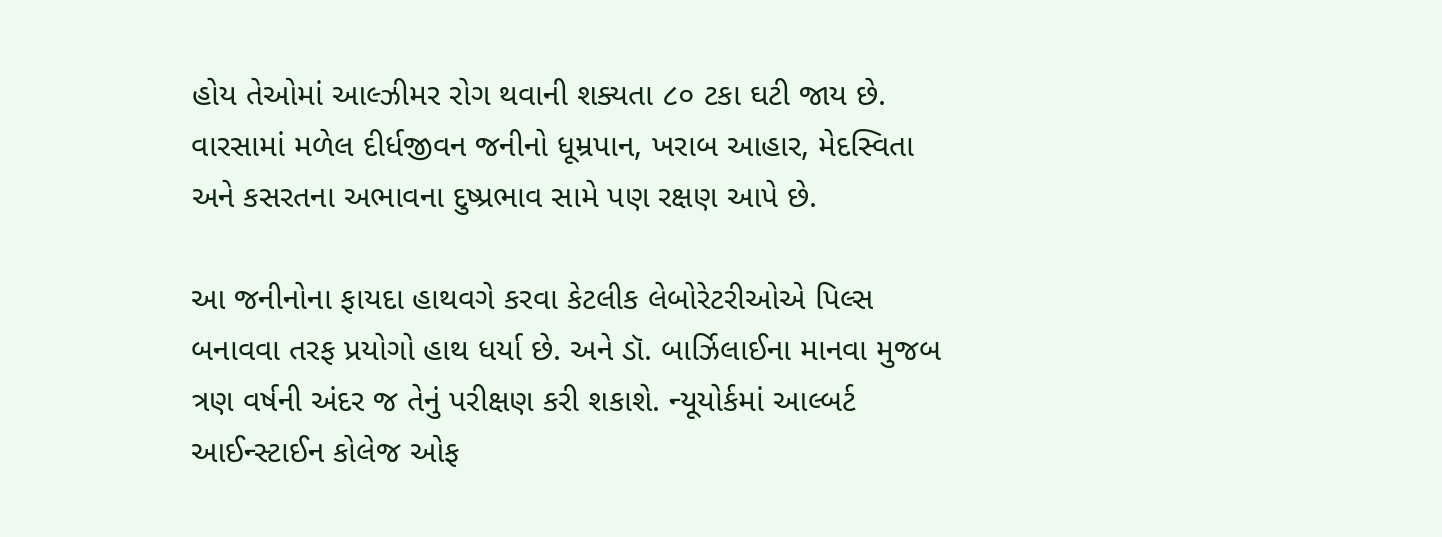હોય તેઓમાં આલ્ઝીમર રોગ થવાની શક્યતા ૮૦ ટકા ઘટી જાય છે. વારસામાં મળેલ દીર્ધજીવન જનીનો ધૂમ્રપાન, ખરાબ આહાર, મેદસ્વિતા અને કસરતના અભાવના દુષ્પ્રભાવ સામે પણ રક્ષણ આપે છે.

આ જનીનોના ફાયદા હાથવગે કરવા કેટલીક લેબોરેટરીઓએ પિલ્સ બનાવવા તરફ પ્રયોગો હાથ ધર્યા છે. અને ડૉ. બાર્ઝિલાઈના માનવા મુજબ ત્રણ વર્ષની અંદર જ તેનું પરીક્ષણ કરી શકાશે. ન્યૂયોર્કમાં આલ્બર્ટ આઈન્સ્ટાઈન કોલેજ ઓફ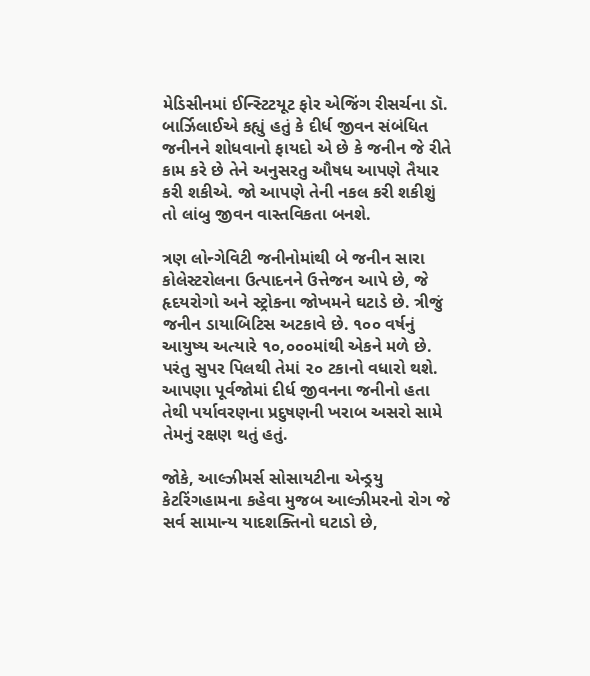મેડિસીનમાં ઈન્સ્ટિટયૂટ ફોર એજિંગ રીસર્ચના ડૉ. બાર્ઝિલાઈએ કહ્યું હતું કે દીર્ધ જીવન સંબંધિત જનીનને શોધવાનો ફાયદો એ છે કે જનીન જે રીતે કામ કરે છે તેને અનુસરતુ ઔષધ આપણે તૈયાર કરી શકીએ. જો આપણે તેની નકલ કરી શકીશું તો લાંબુ જીવન વાસ્તવિકતા બનશે.

ત્રણ લોન્ગેવિટી જનીનોમાંથી બે જનીન સારા કોલેસ્ટરોલના ઉત્પાદનને ઉત્તેજન આપે છે, જે હૃદયરોગો અને સ્ટ્રોકના જોખમને ઘટાડે છે. ત્રીજું જનીન ડાયાબિટિસ અટકાવે છે. ૧૦૦ વર્ષનું આયુષ્ય અત્યારે ૧૦,૦૦૦માંથી એકને મળે છે. પરંતુ સુપર પિલથી તેમાં ૨૦ ટકાનો વધારો થશે. આપણા પૂર્વજોમાં દીર્ધ જીવનના જનીનો હતા તેથી પર્યાવરણના પ્રદુષણની ખરાબ અસરો સામે તેમનું રક્ષણ થતું હતું.

જોકે, આલ્ઝીમર્સ સોસાયટીના એન્ડ્રયુ કેટરિંગહામના કહેવા મુજબ આલ્ઝીમરનો રોગ જે સર્વ સામાન્ય યાદશક્તિનો ઘટાડો છે,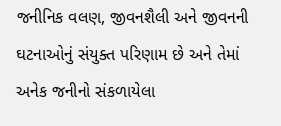જનીનિક વલણ, જીવનશૈલી અને જીવનની ઘટનાઓનું સંયુક્ત પરિણામ છે અને તેમાં અનેક જનીનો સંકળાયેલા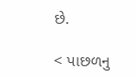છે.

< પાછળનુ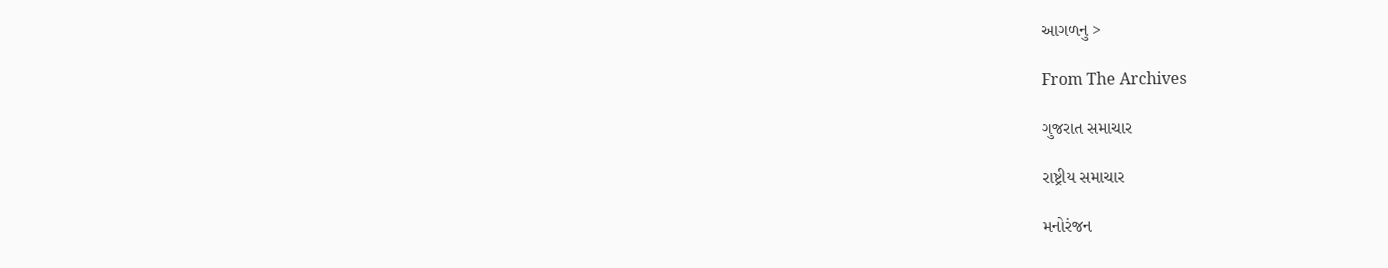આગળનુ >

From The Archives

ગુજરાત સમાચાર

રાષ્ટ્રીય સમાચાર

મનોરંજન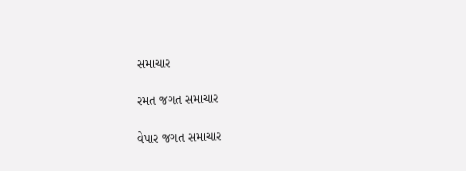સમાચાર

રમત જગત સમાચાર

વેપાર જગત સમાચાર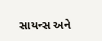સાયન્સ અને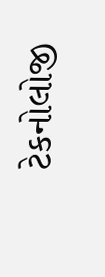ટેકનોલોજી